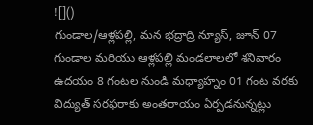![]()
గుండాల/ఆళ్లపల్లి, మన భద్రాద్రి న్యూస్, జూన్ 07
గుండాల మరియు ఆళ్లపల్లి మండలాలలో శనివారం ఉదయం 8 గంటల నుండి మధ్యాహ్నం 01 గంట వరకు విద్యుత్ సరఫరాకు అంతరాయం ఏర్పడనున్నట్లు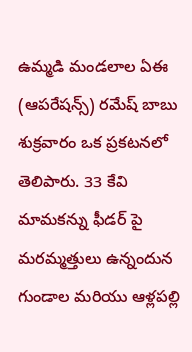ఉమ్మడి మండలాల ఏఈ (ఆపరేషన్స్) రమేష్ బాబు శుక్రవారం ఒక ప్రకటనలో తెలిపారు. 33 కేవి మామకన్ను ఫీడర్ పై మరమ్మత్తులు ఉన్నందున గుండాల మరియు ఆళ్లపల్లి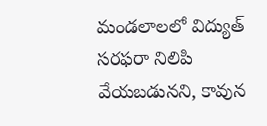మండలాలలో విద్యుత్ సరఫరా నిలిపి వేయబడునని, కావున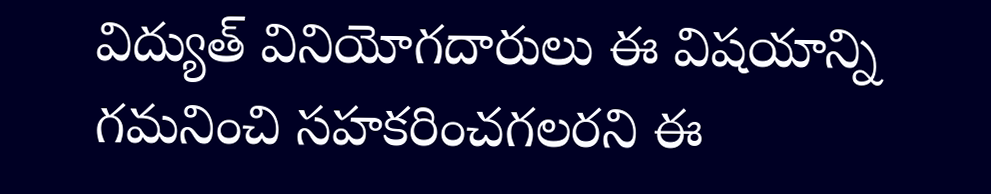విద్యుత్ వినియోగదారులు ఈ విషయాన్ని గమనించి సహకరించగలరని ఈ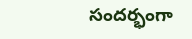సందర్భంగా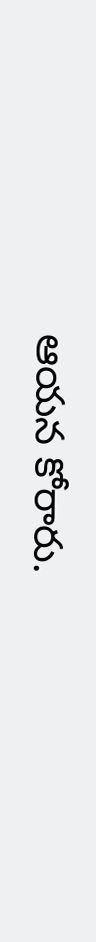ఆయన కోరారు.